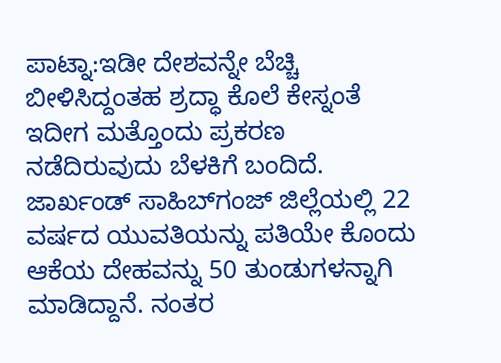ಪಾಟ್ನಾ:ಇಡೀ ದೇಶವನ್ನೇ ಬೆಚ್ಚಿ ಬೀಳಿಸಿದ್ದಂತಹ ಶ್ರದ್ಧಾ ಕೊಲೆ ಕೇಸ್ನಂತೆ ಇದೀಗ ಮತ್ತೊಂದು ಪ್ರಕರಣ ನಡೆದಿರುವುದು ಬೆಳಕಿಗೆ ಬಂದಿದೆ. ಜಾರ್ಖಂಡ್ ಸಾಹಿಬ್‌ಗಂಜ್ ಜಿಲ್ಲೆಯಲ್ಲಿ 22 ವರ್ಷದ ಯುವತಿಯನ್ನು ಪತಿಯೇ ಕೊಂದು ಆಕೆಯ ದೇಹವನ್ನು 50 ತುಂಡುಗಳನ್ನಾಗಿ ಮಾಡಿದ್ದಾನೆ. ನಂತರ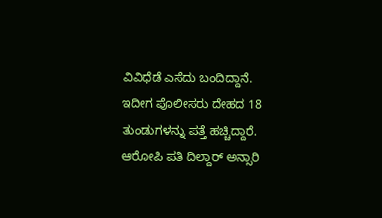ವಿವಿಧೆಡೆ ಎಸೆದು ಬಂದಿದ್ದಾನೆ. ಇದೀಗ ಪೊಲೀಸರು ದೇಹದ 18 ತುಂಡುಗಳನ್ನು ಪತ್ತೆ ಹಚ್ಚಿದ್ದಾರೆ.
ಆರೋಪಿ ಪತಿ ದಿಲ್ದಾರ್ ಅನ್ಸಾರಿ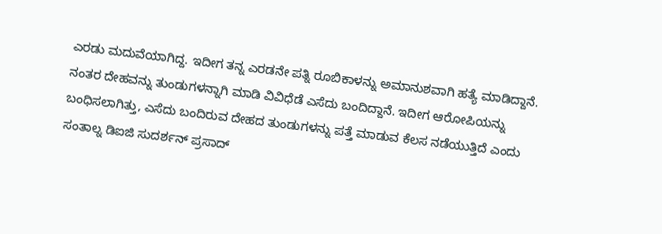ಎರಡು ಮದುವೆಯಾಗಿದ್ದ. ಇದೀಗ ತನ್ನ ಎರಡನೇ ಪತ್ನಿ ರೂಬಿಕಾಳನ್ನು ಅಮಾನುಶವಾಗಿ ಹತ್ಯೆ ಮಾಡಿದ್ದಾನೆ. ನಂತರ ದೇಹವನ್ನು ತುಂಡುಗಳನ್ನಾಗಿ ಮಾಡಿ ವಿವಿಧೆಡೆ ಎಸೆದು ಬಂದಿದ್ದಾನೆ. ಇದೀಗ ಆರೋಪಿಯನ್ನು ಬಂಧಿಸಲಾಗಿತ್ತು, ಎಸೆದು ಬಂದಿರುವ ದೇಹದ ತುಂಡುಗಳನ್ನು ಪತ್ತೆ ಮಾಡುವ ಕೆಲಸ ನಡೆಯುತ್ತಿದೆ ಎಂದು ಸಂತಾಲ್ನ ಡಿಐಜಿ ಸುದರ್ಶನ್ ಪ್ರಸಾದ್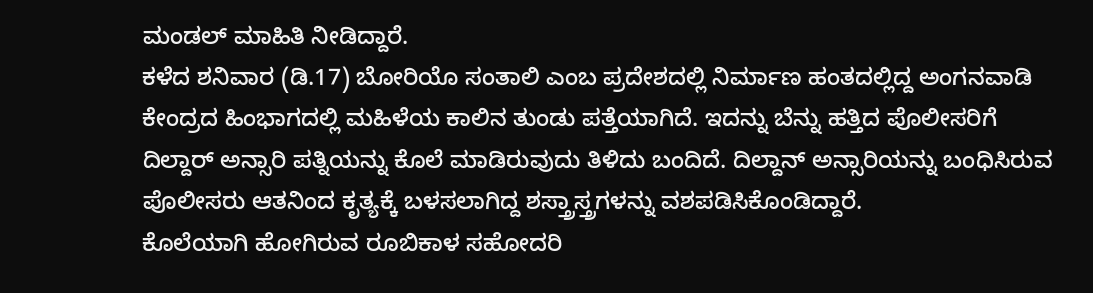ಮಂಡಲ್ ಮಾಹಿತಿ ನೀಡಿದ್ದಾರೆ.
ಕಳೆದ ಶನಿವಾರ (ಡಿ.17) ಬೋರಿಯೊ ಸಂತಾಲಿ ಎಂಬ ಪ್ರದೇಶದಲ್ಲಿ ನಿರ್ಮಾಣ ಹಂತದಲ್ಲಿದ್ದ ಅಂಗನವಾಡಿ ಕೇಂದ್ರದ ಹಿಂಭಾಗದಲ್ಲಿ ಮಹಿಳೆಯ ಕಾಲಿನ ತುಂಡು ಪತ್ತೆಯಾಗಿದೆ. ಇದನ್ನು ಬೆನ್ನು ಹತ್ತಿದ ಪೊಲೀಸರಿಗೆ ದಿಲ್ದಾರ್ ಅನ್ಸಾರಿ ಪತ್ನಿಯನ್ನು ಕೊಲೆ ಮಾಡಿರುವುದು ತಿಳಿದು ಬಂದಿದೆ. ದಿಲ್ದಾನ್ ಅನ್ಸಾರಿಯನ್ನು ಬಂಧಿಸಿರುವ ಪೊಲೀಸರು ಆತನಿಂದ ಕೃತ್ಯಕ್ಕೆ ಬಳಸಲಾಗಿದ್ದ ಶಸ್ತ್ರಾಸ್ತ್ರಗಳನ್ನು ವಶಪಡಿಸಿಕೊಂಡಿದ್ದಾರೆ.
ಕೊಲೆಯಾಗಿ ಹೋಗಿರುವ ರೂಬಿಕಾಳ ಸಹೋದರಿ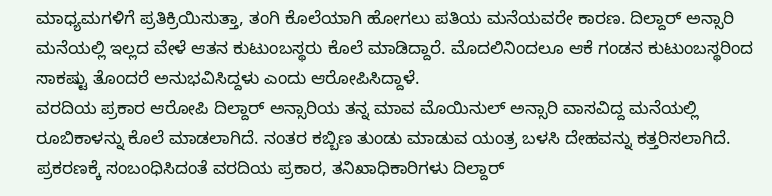ಮಾಧ್ಯಮಗಳಿಗೆ ಪ್ರತಿಕ್ರಿಯಿಸುತ್ತಾ, ತಂಗಿ ಕೊಲೆಯಾಗಿ ಹೋಗಲು ಪತಿಯ ಮನೆಯವರೇ ಕಾರಣ. ದಿಲ್ದಾರ್ ಅನ್ಸಾರಿ ಮನೆಯಲ್ಲಿ ಇಲ್ಲದ ವೇಳೆ ಆತನ ಕುಟುಂಬಸ್ಥರು ಕೊಲೆ ಮಾಡಿದ್ದಾರೆ. ಮೊದಲಿನಿಂದಲೂ ಆಕೆ ಗಂಡನ ಕುಟುಂಬಸ್ಥರಿಂದ ಸಾಕಷ್ಟು ತೊಂದರೆ ಅನುಭವಿಸಿದ್ದಳು ಎಂದು ಆರೋಪಿಸಿದ್ದಾಳೆ.
ವರದಿಯ ಪ್ರಕಾರ ಆರೋಪಿ ದಿಲ್ದಾರ್ ಅನ್ಸಾರಿಯ ತನ್ನ ಮಾವ ಮೊಯಿನುಲ್ ಅನ್ಸಾರಿ ವಾಸವಿದ್ದ ಮನೆಯಲ್ಲಿ ರೂಬಿಕಾಳನ್ನು ಕೊಲೆ ಮಾಡಲಾಗಿದೆ. ನಂತರ ಕಬ್ಬಿಣ ತುಂಡು ಮಾಡುವ ಯಂತ್ರ ಬಳಸಿ ದೇಹವನ್ನು ಕತ್ತರಿಸಲಾಗಿದೆ. ಪ್ರಕರಣಕ್ಕೆ ಸಂಬಂಧಿಸಿದಂತೆ ವರದಿಯ ಪ್ರಕಾರ, ತನಿಖಾಧಿಕಾರಿಗಳು ದಿಲ್ದಾರ್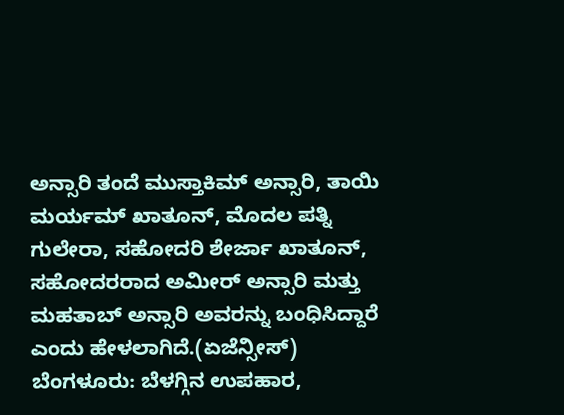ಅನ್ಸಾರಿ ತಂದೆ ಮುಸ್ತಾಕಿಮ್ ಅನ್ಸಾರಿ, ತಾಯಿ ಮರ್ಯಮ್ ಖಾತೂನ್, ಮೊದಲ ಪತ್ನಿ ಗುಲೇರಾ, ಸಹೋದರಿ ಶೇರ್ಜಾ ಖಾತೂನ್, ಸಹೋದರರಾದ ಅಮೀರ್ ಅನ್ಸಾರಿ ಮತ್ತು ಮಹತಾಬ್ ಅನ್ಸಾರಿ ಅವರನ್ನು ಬಂಧಿಸಿದ್ದಾರೆ ಎಂದು ಹೇಳಲಾಗಿದೆ.(ಏಜೆನ್ಸೀಸ್)
ಬೆಂಗಳೂರು: ಬೆಳಗ್ಗಿನ ಉಪಹಾರ,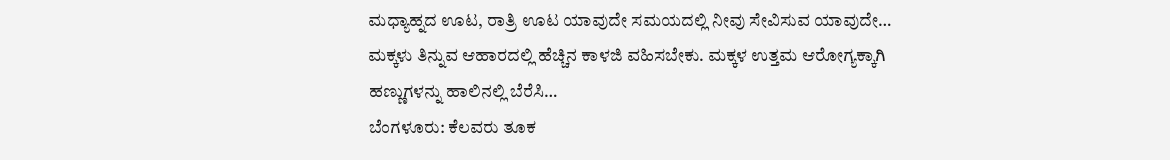ಮಧ್ಯಾಹ್ನದ ಊಟ, ರಾತ್ರಿ ಊಟ ಯಾವುದೇ ಸಮಯದಲ್ಲಿ ನೀವು ಸೇವಿಸುವ ಯಾವುದೇ…
ಮಕ್ಕಳು ತಿನ್ನುವ ಆಹಾರದಲ್ಲಿ ಹೆಚ್ಚಿನ ಕಾಳಜಿ ವಹಿಸಬೇಕು. ಮಕ್ಕಳ ಉತ್ತಮ ಆರೋಗ್ಯಕ್ಕಾಗಿ ಹಣ್ಣುಗಳನ್ನು ಹಾಲಿನಲ್ಲಿ ಬೆರೆಸಿ…
ಬೆಂಗಳೂರು: ಕೆಲವರು ತೂಕ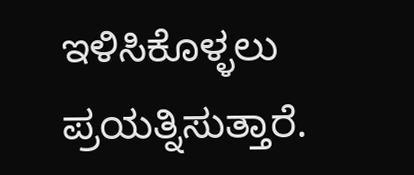ಇಳಿಸಿಕೊಳ್ಳಲು ಪ್ರಯತ್ನಿಸುತ್ತಾರೆ.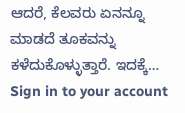ಆದರೆ, ಕೆಲವರು ಏನನ್ನೂ ಮಾಡದೆ ತೂಕವನ್ನು ಕಳೆದುಕೊಳ್ಳುತ್ತಾರೆ. ಇದಕ್ಕೆ…
Sign in to your account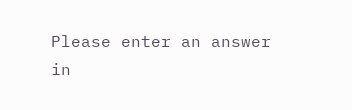Please enter an answer in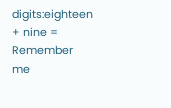digits:eighteen + nine =
Remember me